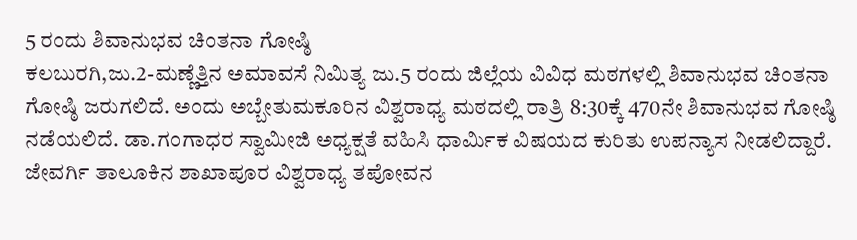5 ರಂದು ಶಿವಾನುಭವ ಚಿಂತನಾ ಗೋಷ್ಠಿ
ಕಲಬುರಗಿ,ಜು.2-ಮಣ್ಣೆತ್ತಿನ ಅಮಾವಸೆ ನಿಮಿತ್ಯ ಜು.5 ರಂದು ಜಿಲ್ಲೆಯ ವಿವಿಧ ಮಠಗಳಲ್ಲಿ ಶಿವಾನುಭವ ಚಿಂತನಾ ಗೋಷ್ಠಿ ಜರುಗಲಿದೆ. ಅಂದು ಅಬ್ಬೇತುಮಕೂರಿನ ವಿಶ್ವರಾಧ್ಯ ಮಠದಲ್ಲಿ ರಾತ್ರಿ 8:30ಕ್ಕೆ 470ನೇ ಶಿವಾನುಭವ ಗೋಷ್ಠಿ ನಡೆಯಲಿದೆ. ಡಾ.ಗಂಗಾಧರ ಸ್ವಾಮೀಜಿ ಅಧ್ಯಕ್ಷತೆ ವಹಿಸಿ ಧಾರ್ಮಿಕ ವಿಷಯದ ಕುರಿತು ಉಪನ್ಯಾಸ ನೀಡಲಿದ್ದಾರೆ. ಜೇವರ್ಗಿ ತಾಲೂಕಿನ ಶಾಖಾಪೂರ ವಿಶ್ವರಾಧ್ಯ ತಪೋವನ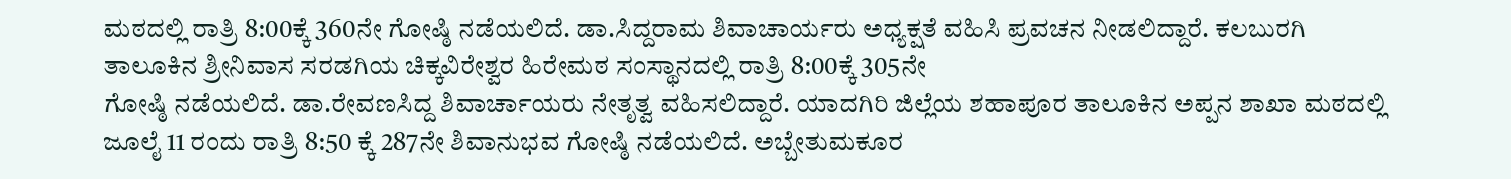ಮಠದಲ್ಲಿ ರಾತ್ರಿ 8:00ಕ್ಕೆ 360ನೇ ಗೋಷ್ಠಿ ನಡೆಯಲಿದೆ. ಡಾ.ಸಿದ್ದರಾಮ ಶಿವಾಚಾರ್ಯರು ಅಧ್ಯಕ್ಷತೆ ವಹಿಸಿ ಪ್ರವಚನ ನೀಡಲಿದ್ದಾರೆ. ಕಲಬುರಗಿ ತಾಲೂಕಿನ ಶ್ರೀನಿವಾಸ ಸರಡಗಿಯ ಚಿಕ್ಕವಿರೇಶ್ವರ ಹಿರೇಮಠ ಸಂಸ್ಥಾನದಲ್ಲಿ ರಾತ್ರಿ 8:00ಕ್ಕೆ 305ನೇ
ಗೋಷ್ಠಿ ನಡೆಯಲಿದೆ. ಡಾ.ರೇವಣಸಿದ್ದ ಶಿವಾರ್ಚಾಯರು ನೇತೃತ್ವ ವಹಿಸಲಿದ್ದಾರೆ. ಯಾದಗಿರಿ ಜಿಲ್ಲೆಯ ಶಹಾಪೂರ ತಾಲೂಕಿನ ಅಪ್ಪನ ಶಾಖಾ ಮಠದಲ್ಲಿ ಜೂಲೈ 11 ರಂದು ರಾತ್ರಿ 8:50 ಕ್ಕೆ 287ನೇ ಶಿವಾನುಭವ ಗೋಷ್ಠಿ ನಡೆಯಲಿದೆ. ಅಬ್ಬೇತುಮಕೂರ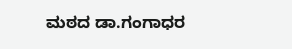ಮಠದ ಡಾ.ಗಂಗಾಧರ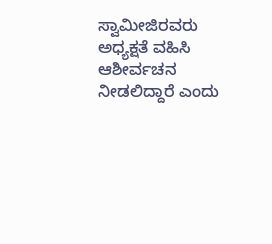ಸ್ವಾಮೀಜಿರವರು ಅಧ್ಯಕ್ಷತೆ ವಹಿಸಿ ಆಶೀರ್ವಚನ ನೀಡಲಿದ್ದಾರೆ ಎಂದು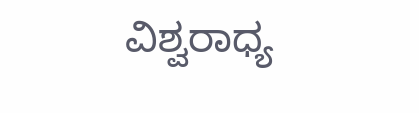ವಿಶ್ವರಾಧ್ಯ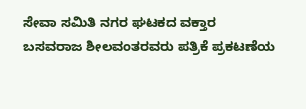ಸೇವಾ ಸಮಿತಿ ನಗರ ಘಟಕದ ವಕ್ತಾರ ಬಸವರಾಜ ಶೀಲವಂತರವರು ಪತ್ರಿಕೆ ಪ್ರಕಟಣೆಯ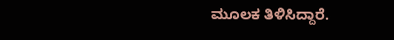ಮೂಲಕ ತಿಳಿಸಿದ್ದಾರೆ.